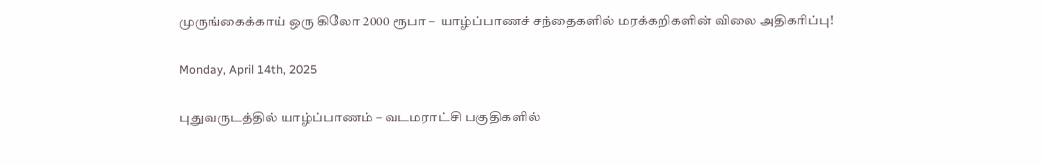முருங்கைக்காய் ஒரு கிலோ 2000 ரூபா –  யாழ்ப்பாணச் சந்தைகளில் மரக்கறிகளின் விலை அதிகரிப்பு!

Monday, April 14th, 2025

புதுவருடத்தில் யாழ்ப்பாணம் – வடமராட்சி பகுதிகளில்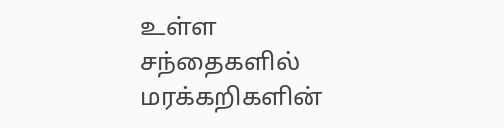உள்ள  சந்தைகளில் மரக்கறிகளின்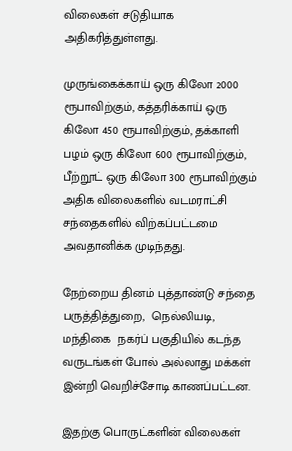விலைகள் சடுதியாக அதிகரித்துள்ளது.

முருங்கைக்காய் ஒரு கிலோ 2000 ரூபாவிற்கும், கத்தரிக்காய் ஒரு கிலோ 450 ரூபாவிற்கும், தக்காளி பழம் ஒரு கிலோ 600 ரூபாவிற்கும்,  பீற்றூட் ஒரு கிலோ 300 ரூபாவிற்கும் அதிக விலைகளில் வடமராட்சி சந்தைகளில் விற்கப்பட்டமை அவதானிக்க முடிந்தது.

நேற்றைய தினம் புத்தாண்டு சந்தை  பருத்தித்துறை,  நெல்லியடி, மந்திகை  நகர்ப் பகுதியில் கடந்த வருடங்கள் போல் அல்லாது மக்கள் இன்றி வெறிச்சோடி காணப்பட்டன.

இதற்கு பொருட்களின் விலைகள்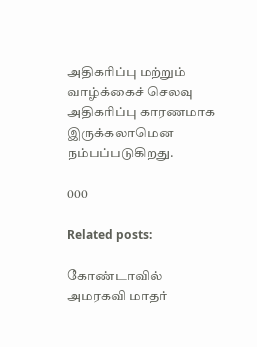அதிகரிப்பு மற்றும் வாழ்க்கைச் செலவு அதிகரிப்பு காரணமாக இருக்கலாமென நம்பப்படுகிறது.

000

Related posts:

கோண்டாவில் அமரகவி மாதர்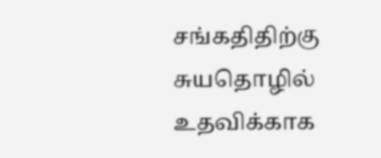சங்கதிதிற்கு சுயதொழில் உதவிக்காக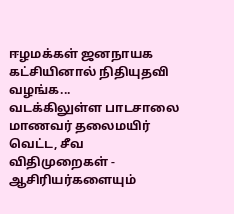ஈழமக்கள் ஜனநாயக கட்சியினால் நிதியுதவி வழங்க...
வடக்கிலுள்ள பாடசாலை மாணவர் தலைமயிர் வெட்ட, சீவ விதிமுறைகள் - ஆசிரியர்களையும்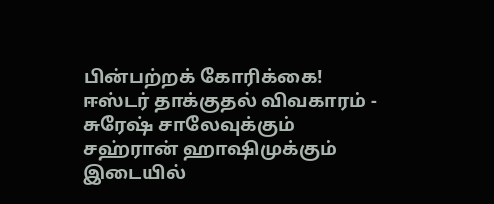பின்பற்றக் கோரிக்கை!
ஈஸ்டர் தாக்குதல் விவகாரம் - சுரேஷ் சாலேவுக்கும் சஹ்ரான் ஹாஷிமுக்கும் இடையில்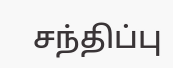சந்திப்பு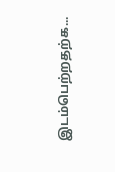இடம்பெற்றதற்க...